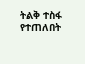ትልቅ ተስፋ የተጠለበት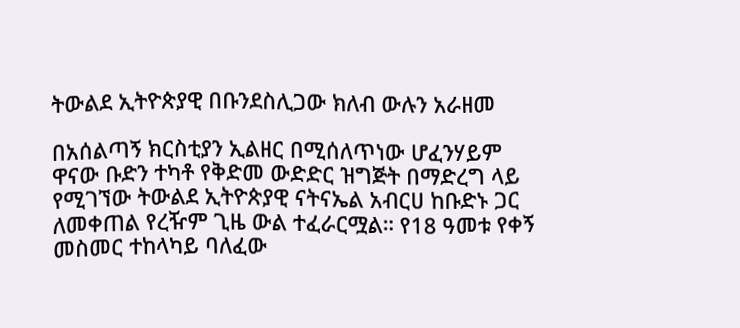ትውልደ ኢትዮጵያዊ በቡንደስሊጋው ክለብ ውሉን አራዘመ

በአሰልጣኝ ክርስቲያን ኢልዘር በሚሰለጥነው ሆፈንሃይም ዋናው ቡድን ተካቶ የቅድመ ውድድር ዝግጅት በማድረግ ላይ የሚገኘው ትውልደ ኢትዮጵያዊ ናትናኤል አብርሀ ከቡድኑ ጋር ለመቀጠል የረዥም ጊዜ ውል ተፈራርሟል። የ18 ዓመቱ የቀኝ መስመር ተከላካይ ባለፈው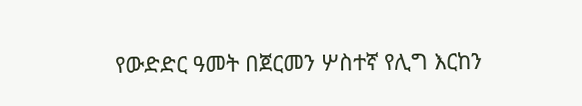የውድድር ዓመት በጀርመን ሦስተኛ የሊግ እርከን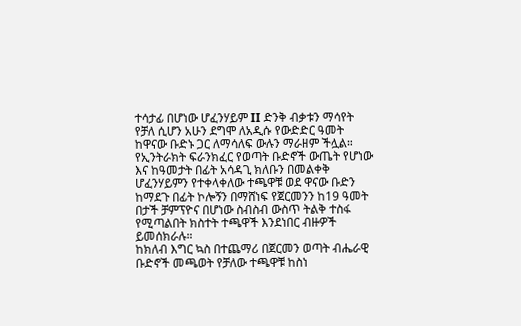ተሳታፊ በሆነው ሆፈንሃይም II ድንቅ ብቃቱን ማሳየት የቻለ ሲሆን አሁን ደግሞ ለአዲሱ የውድድር ዓመት ከዋናው ቡድኑ ጋር ለማሳለፍ ውሉን ማራዘም ችሏል።
የኢንትራክት ፍራንክፈር የወጣት ቡድኖች ውጤት የሆነው እና ከዓመታት በፊት አሳዳጊ ክለቡን በመልቀቅ ሆፈንሃይምን የተቀላቀለው ተጫዋቹ ወደ ዋናው ቡድን ከማደጉ በፊት ኮሎኝን በማሸነፍ የጀርመንን ከ19 ዓመት በታች ቻምፕዮና በሆነው ስብስብ ውስጥ ትልቅ ተስፋ የሚጣልበት ክስተት ተጫዋች እንደነበር ብዙዎች ይመሰክራሉ።
ከክለብ እግር ኳስ በተጨማሪ በጀርመን ወጣት ብሔራዊ ቡድኖች መጫወት የቻለው ተጫዋቹ ከስነ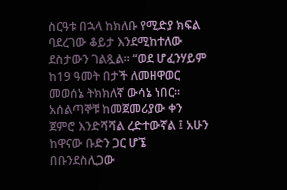ስርዓቱ በኋላ ከክለቡ የሚድያ ክፍል ባደረገው ቆይታ እንደሚከተለው ደስታውን ገልጿል። “ወደ ሆፈንሃይም ከ19 ዓመት በታች ለመዘዋወር መወሰኔ ትክክለኛ ውሳኔ ነበር። አሰልጣኞቹ ከመጀመሪያው ቀን ጀምሮ እንድሻሻል ረድተውኛል ፤ አሁን ከዋናው ቡድን ጋር ሆኜ በቡንደስሊጋው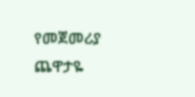የመጀመሪያ ጨዋታዬ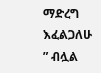ማድረግ እፈልጋለሁ ” ብሏል